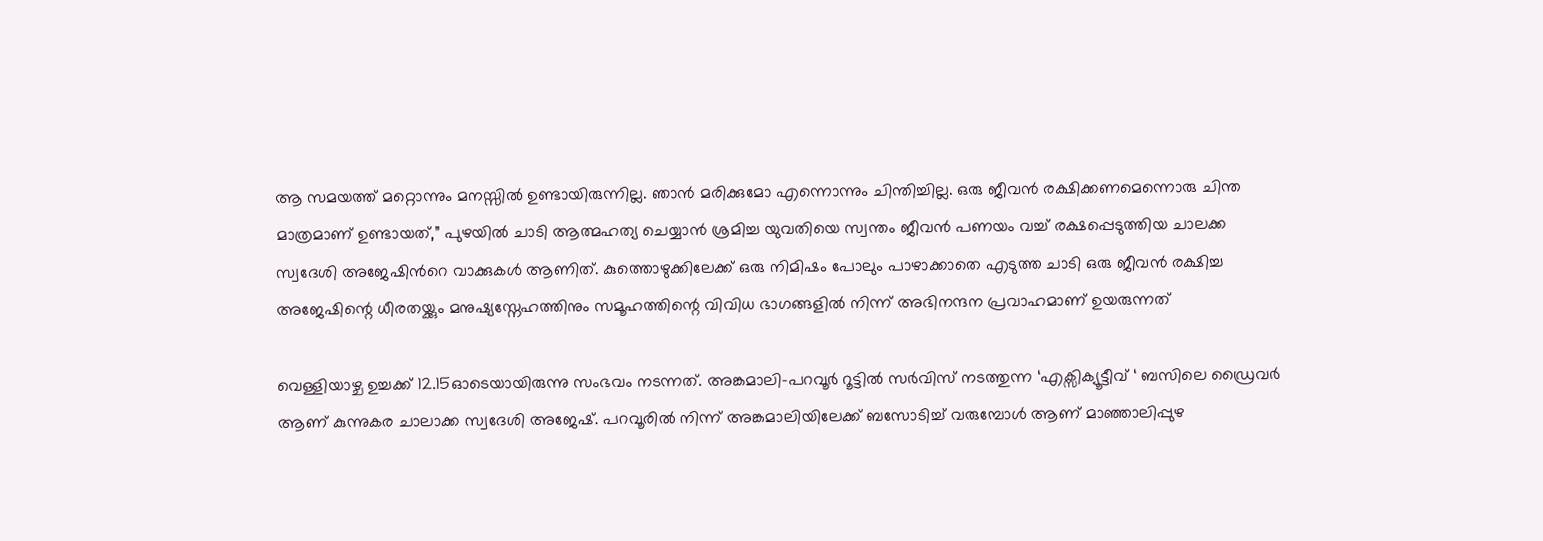ആ സമയത്ത് മറ്റൊന്നും മനസ്സിൽ ഉണ്ടായിരുന്നില്ല. ഞാൻ മരിക്കുമോ എന്നൊന്നും ചിന്തിച്ചില്ല. ഒരു ജീവൻ രക്ഷിക്കണമെന്നൊരു ചിന്ത മാത്രമാണ് ഉണ്ടായത്,” പുഴയിൽ ചാടി ആത്മഹത്യ ചെയ്യാൻ ശ്രമിച്ച യുവതിയെ സ്വന്തം ജീവൻ പണയം വച്ച് രക്ഷപ്പെടുത്തിയ ചാലക്ക സ്വദേശി അജേഷിൻറെ വാക്കുകൾ ആണിത്. കുത്തൊഴുക്കിലേക്ക് ഒരു നിമിഷം പോലും പാഴാക്കാതെ എടുത്ത ചാടി ഒരു ജീവൻ രക്ഷിച്ച അജേഷിന്റെ ധീരതയ്ക്കും മനുഷ്യസ്നേഹത്തിനും സമൂഹത്തിന്റെ വിവിധ ഭാഗങ്ങളിൽ നിന്ന് അഭിനന്ദന പ്രവാഹമാണ് ഉയരുന്നത്

വെള്ളിയാഴ്ച ഉച്ചക്ക് 12.15ഓടെയായിരുന്നു സംഭവം നടന്നത്. അങ്കമാലി-പറവൂർ റൂട്ടിൽ സർവിസ് നടത്തുന്ന ‘എക്സിക്യൂട്ടീവ് ‘ ബസിലെ ഡ്രൈവർ ആണ് കുന്നുകര ചാലാക്ക സ്വദേശി അജേഷ്. പറവൂരിൽ നിന്ന് അങ്കമാലിയിലേക്ക് ബസോടിച്ച് വരുമ്പോൾ ആണ് മാഞ്ഞാലിപ്പുഴ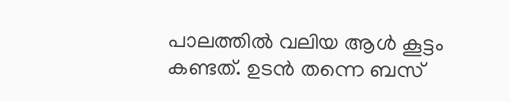പാലത്തിൽ വലിയ ആൾ കൂട്ടം കണ്ടത്. ഉടൻ തന്നെ ബസ്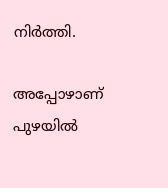നിർത്തി.

അപ്പോഴാണ്‌ പുഴയിൽ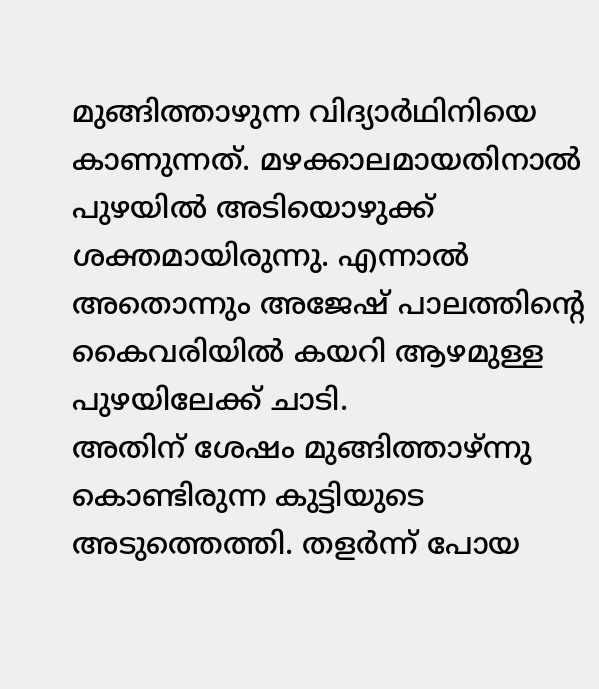മുങ്ങിത്താഴുന്ന വിദ്യാർഥിനിയെ കാണുന്നത്. മഴക്കാലമായതിനാൽ പുഴയിൽ അടിയൊഴുക്ക് ശക്തമായിരുന്നു. എന്നാൽ അതൊന്നും അജേഷ് പാലത്തിന്‍റെ കൈവരിയിൽ കയറി ആഴമുള്ള പുഴയിലേക്ക് ചാടി.
അതിന് ശേഷം മുങ്ങിത്താഴ്ന്നു കൊണ്ടിരുന്ന കുട്ടിയുടെ അടുത്തെത്തി. തളർന്ന് പോയ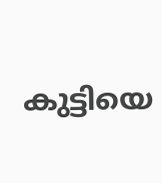കുട്ടിയെ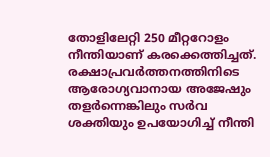തോളിലേറ്റി 250 മീറ്ററോളം നീന്തിയാണ് കരക്കെത്തിച്ചത്. രക്ഷാപ്രവർത്തനത്തിനിടെ ആരോഗ്യവാനായ അജേഷും തളർന്നെങ്കിലും സർവ ശക്തിയും ഉപയോഗിച്ച് നീന്തി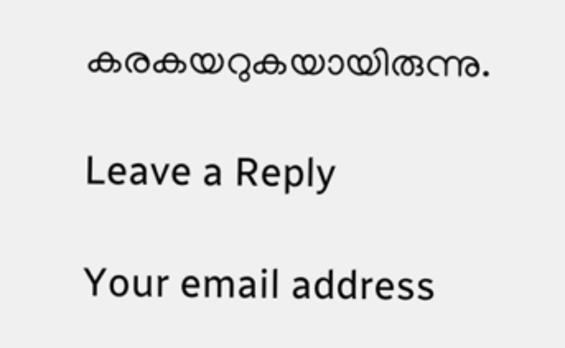കരകയറുകയായിരുന്നു.

Leave a Reply

Your email address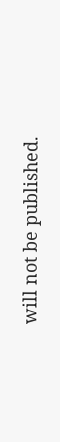will not be published.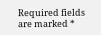Required fields are marked *